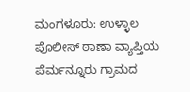ಮಂಗಳೂರು: ಉಳ್ಳಾಲ ಪೊಲೀಸ್ ಠಾಣಾ ವ್ಯಾಪ್ತಿಯ ಪೆರ್ಮನ್ನೂರು ಗ್ರಾಮದ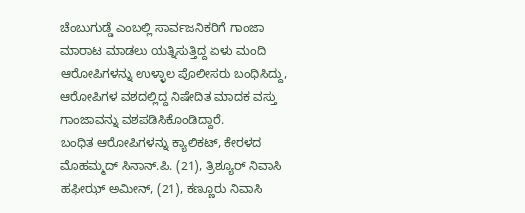ಚೆಂಬುಗುಡ್ಡೆ ಎಂಬಲ್ಲಿ ಸಾರ್ವಜನಿಕರಿಗೆ ಗಾಂಜಾ ಮಾರಾಟ ಮಾಡಲು ಯತ್ನಿಸುತ್ತಿದ್ದ ಏಳು ಮಂದಿ ಆರೋಪಿಗಳನ್ನು ಉಳ್ಳಾಲ ಪೊಲೀಸರು ಬಂಧಿಸಿದ್ದು, ಆರೋಪಿಗಳ ವಶದಲ್ಲಿದ್ದ ನಿಷೇದಿತ ಮಾದಕ ವಸ್ತು ಗಾಂಜಾವನ್ನು ವಶಪಡಿಸಿಕೊಂಡಿದ್ದಾರೆ.
ಬಂಧಿತ ಆರೋಪಿಗಳನ್ನು ಕ್ಯಾಲಿಕಟ್, ಕೇರಳದ ಮೊಹಮ್ಮದ್ ಸಿನಾನ್.ಪಿ. (21), ತ್ರಿಶ್ಯೂರ್ ನಿವಾಸಿ ಹಫೀಝ್ ಅಮೀನ್, (21), ಕಣ್ಣೂರು ನಿವಾಸಿ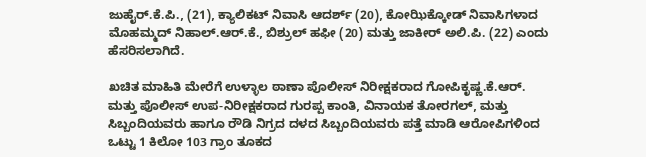ಜುಹೈರ್.ಕೆ.ಪಿ., (21), ಕ್ಯಾಲಿಕಟ್ ನಿವಾಸಿ ಆದರ್ಶ್ (20), ಕೋಝಿಕ್ಕೋಡ್ ನಿವಾಸಿಗಳಾದ ಮೊಹಮ್ಮದ್ ನಿಹಾಲ್.ಆರ್.ಕೆ., ಬಿಶ್ರುಲ್ ಹಫೀ (20) ಮತ್ತು ಜಾಕೀರ್ ಅಲಿ.ಪಿ. (22) ಎಂದು ಹೆಸರಿಸಲಾಗಿದೆ.

ಖಚಿತ ಮಾಹಿತಿ ಮೇರೆಗೆ ಉಳ್ಳಾಲ ಠಾಣಾ ಪೊಲೀಸ್ ನಿರೀಕ್ಷಕರಾದ ಗೋಪಿಕೃಷ್ಣ.ಕೆ.ಆರ್. ಮತ್ತು ಪೊಲೀಸ್ ಉಪ-ನಿರೀಕ್ಷಕರಾದ ಗುರಪ್ಪ ಕಾಂತಿ, ವಿನಾಯಕ ತೋರಗಲ್, ಮತ್ತು ಸಿಬ್ಬಂದಿಯವರು ಹಾಗೂ ರೌಡಿ ನಿಗ್ರದ ದಳದ ಸಿಬ್ಬಂದಿಯವರು ಪತ್ತೆ ಮಾಡಿ ಆರೋಪಿಗಳಿಂದ ಒಟ್ಟು 1 ಕಿಲೋ 103 ಗ್ರಾಂ ತೂಕದ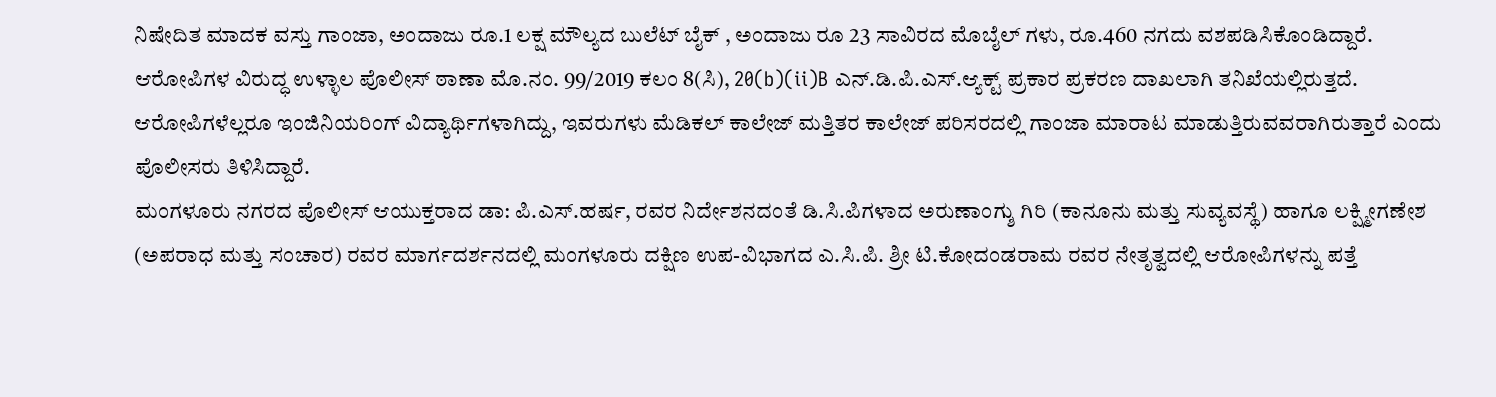ನಿಷೇದಿತ ಮಾದಕ ವಸ್ತು ಗಾಂಜಾ, ಅಂದಾಜು ರೂ.1 ಲಕ್ಷ ಮೌಲ್ಯದ ಬುಲೆಟ್ ಬೈಕ್ , ಅಂದಾಜು ರೂ 23 ಸಾವಿರದ ಮೊಬೈಲ್ ಗಳು, ರೂ.460 ನಗದು ವಶಪಡಿಸಿಕೊಂಡಿದ್ದಾರೆ.
ಆರೋಪಿಗಳ ವಿರುದ್ಧ ಉಳ್ಳಾಲ ಪೊಲೀಸ್ ಠಾಣಾ ಮೊ.ನಂ. 99/2019 ಕಲಂ 8(ಸಿ), 20(b)(ii)B ಎನ್.ಡಿ.ಪಿ.ಎಸ್.ಆ್ಯಕ್ಟ್ ಪ್ರಕಾರ ಪ್ರಕರಣ ದಾಖಲಾಗಿ ತನಿಖೆಯಲ್ಲಿರುತ್ತದೆ. ಆರೋಪಿಗಳೆಲ್ಲರೂ ಇಂಜಿನಿಯರಿಂಗ್ ವಿದ್ಯಾರ್ಥಿಗಳಾಗಿದ್ದು, ಇವರುಗಳು ಮೆಡಿಕಲ್ ಕಾಲೇಜ್ ಮತ್ತಿತರ ಕಾಲೇಜ್ ಪರಿಸರದಲ್ಲಿ ಗಾಂಜಾ ಮಾರಾಟ ಮಾಡುತ್ತಿರುವವರಾಗಿರುತ್ತಾರೆ ಎಂದು ಪೊಲೀಸರು ತಿಳಿಸಿದ್ದಾರೆ.
ಮಂಗಳೂರು ನಗರದ ಪೊಲೀಸ್ ಆಯುಕ್ತರಾದ ಡಾ: ಪಿ.ಎಸ್.ಹರ್ಷ, ರವರ ನಿರ್ದೇಶನದಂತೆ ಡಿ.ಸಿ.ಪಿಗಳಾದ ಅರುಣಾಂಗ್ಶು ಗಿರಿ (ಕಾನೂನು ಮತ್ತು ಸುವ್ಯವಸ್ಥೆ) ಹಾಗೂ ಲಕ್ಷ್ಮೀಗಣೇಶ (ಅಪರಾಧ ಮತ್ತು ಸಂಚಾರ) ರವರ ಮಾರ್ಗದರ್ಶನದಲ್ಲಿ ಮಂಗಳೂರು ದಕ್ಷಿಣ ಉಪ-ವಿಭಾಗದ ಎ.ಸಿ.ಪಿ. ಶ್ರೀ ಟಿ.ಕೋದಂಡರಾಮ ರವರ ನೇತೃತ್ವದಲ್ಲಿ ಆರೋಪಿಗಳನ್ನು ಪತ್ತೆ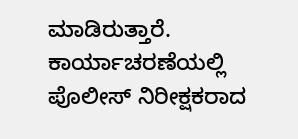ಮಾಡಿರುತ್ತಾರೆ.
ಕಾರ್ಯಾಚರಣೆಯಲ್ಲಿ ಪೊಲೀಸ್ ನಿರೀಕ್ಷಕರಾದ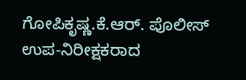ಗೋಪಿಕೃಷ್ಣ.ಕೆ.ಆರ್. ಪೊಲೀಸ್ ಉಪ-ನಿರೀಕ್ಷಕರಾದ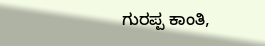ಗುರಪ್ಪ ಕಾಂತಿ,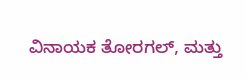ವಿನಾಯಕ ತೋರಗಲ್, ಮತ್ತು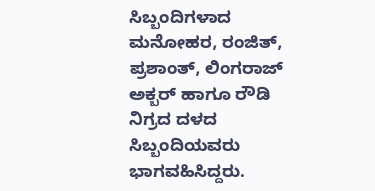ಸಿಬ್ಬಂದಿಗಳಾದ ಮನೋಹರ, ರಂಜಿತ್, ಪ್ರಶಾಂತ್, ಲಿಂಗರಾಜ್ ಅಕ್ಬರ್ ಹಾಗೂ ರೌಡಿ ನಿಗ್ರದ ದಳದ ಸಿಬ್ಬಂದಿಯವರು ಭಾಗವಹಿಸಿದ್ದರು.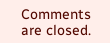Comments are closed.